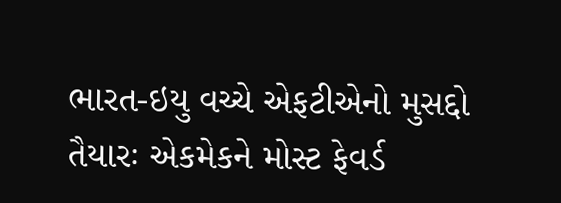ભારત-ઇયુ વચ્ચે એફટીએનો મુસદ્દો તૈયારઃ એકમેકને મોસ્ટ ફેવર્ડ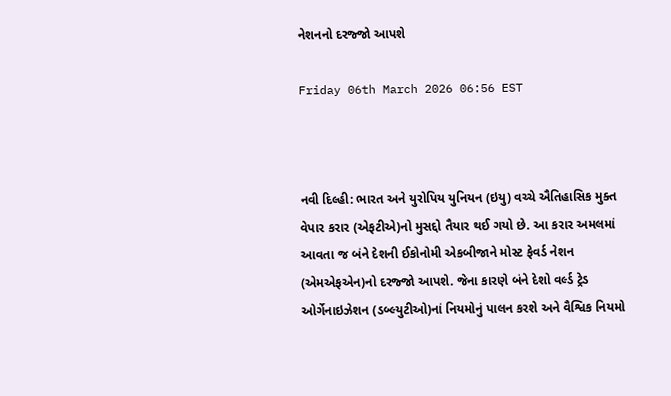નેશનનો દરજ્જો આપશે

Friday 06th March 2026 06:56 EST



નવી દિલ્હી: ભારત અને યુરોપિય યુનિયન (ઇયુ) વચ્ચે ઐતિહાસિક મુક્ત વેપાર કરાર (એફટીએ)નો મુસદ્દો તૈયાર થઈ ગયો છે. આ કરાર અમલમાં આવતા જ બંને દેશની ઈકોનોમી એકબીજાને મોસ્ટ ફેવર્ડ નેશન (એમએફએન)નો દરજ્જો આપશે. જેના કારણે બંને દેશો વર્લ્ડ ટ્રેડ ઓર્ગેનાઇઝેશન (ડબ્લ્યુટીઓ)નાં નિયમોનું પાલન કરશે અને વૈશ્વિક નિયમો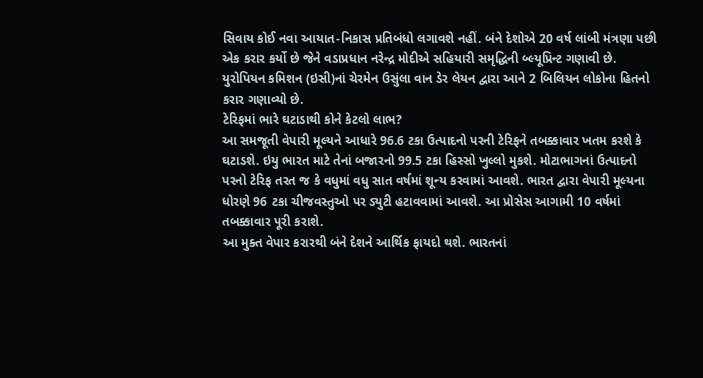સિવાય કોઈ નવા આયાત-નિકાસ પ્રતિબંધો લગાવશે નહીં. બંને દેશોએ 20 વર્ષ લાંબી મંત્રણા પછી એક કરાર કર્યો છે જેને વડાપ્રધાન નરેન્દ્ર મોદીએ સહિયારી સમૃદ્ધિની બ્લ્યૂપ્રિન્ટ ગણાવી છે. યુરોપિયન કમિશન (ઇસી)નાં ચેરમેન ઉસુંલા વાન ડેર લેયન દ્વારા આને 2 બિલિયન લોકોના હિતનો કરાર ગણાવ્યો છે.
ટેરિફમાં ભારે ઘટાડાથી કોને કેટલો લાભ?
આ સમજૂતી વેપારી મૂલ્યને આધારે 96.6 ટકા ઉત્પાદનો પરની ટેરિફને તબક્કાવાર ખતમ કરશે કે ઘટાડશે. ઇયુ ભારત માટે તેનાં બજારનો 99.5 ટકા હિસ્સો ખુલ્લો મુકશે. મોટાભાગનાં ઉત્પાદનો પરનો ટેરિફ તરત જ કે વધુમાં વધુ સાત વર્ષમાં શૂન્ય કરવામાં આવશે. ભારત દ્વારા વેપારી મૂલ્યના ધોરણે 96 ટકા ચીજવસ્તુઓ પર ડ્યુટી હટાવવામાં આવશે. આ પ્રોસેસ આગામી 10 વર્ષમાં તબક્કાવાર પૂરી કરાશે.
આ મુક્ત વેપાર કરારથી બંને દેશને આર્થિક ફાયદો થશે. ભારતનાં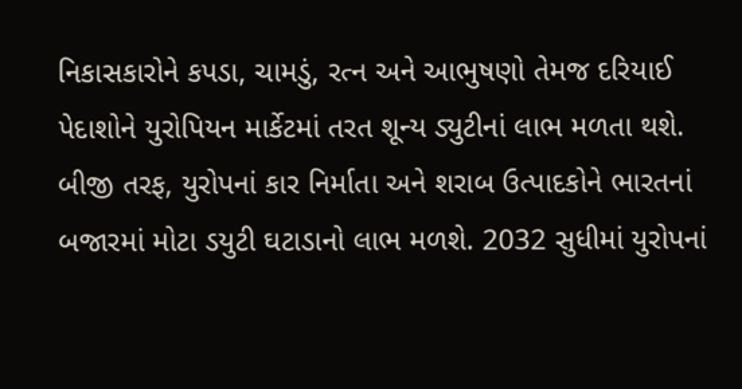નિકાસકારોને કપડા, ચામડું, રત્ન અને આભુષણો તેમજ દરિયાઈ પેદાશોને યુરોપિયન માર્કેટમાં તરત શૂન્ય ડ્યુટીનાં લાભ મળતા થશે. બીજી તરફ, યુરોપનાં કાર નિર્માતા અને શરાબ ઉત્પાદકોને ભારતનાં બજારમાં મોટા ડયુટી ઘટાડાનો લાભ મળશે. 2032 સુધીમાં યુરોપનાં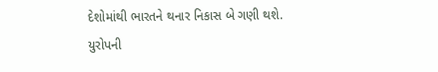દેશોમાંથી ભારતને થનાર નિકાસ બે ગણી થશે. યુરોપની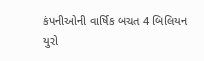કંપનીઓની વાર્ષિક બચત 4 બિલિયન યુરો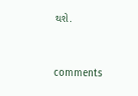થશે.


comments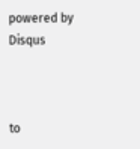powered by Disqus



to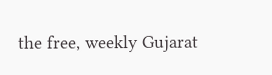the free, weekly Gujarat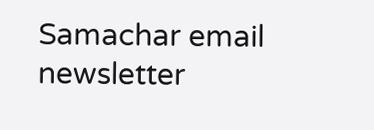Samachar email newsletter